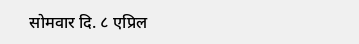सोमवार दि. ८ एप्रिल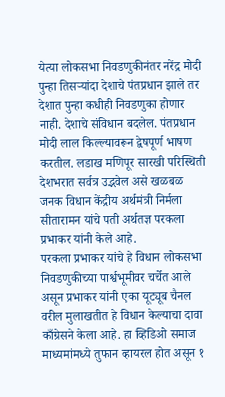येत्या लोकसभा निवडणुकीनंतर नरेंद्र मोदी पुन्हा तिसऱ्यांदा देशाचे पंतप्रधान झाले तर देशात पुन्हा कधीही निवडणुका होणार नाही. देशाचे संविधान बदलेल. पंतप्रधान मोदी लाल किल्ल्यावरून द्वेषपूर्ण भाषण करतील. लडाख मणिपूर सारखी परिस्थिती देशभरात सर्वत्र उद्भवेल असे खळबळ जनक विधान केंद्रीय अर्थमंत्री निर्मला सीतारामन यांचे पती अर्थतज्ञ परकला प्रभाकर यांनी केले आहे.
परकला प्रभाकर यांचे हे विधान लोकसभा निवडणुकीच्या पार्श्वभूमीवर चर्चेत आले असून प्रभाकर यांनी एका यूट्यूब चैनल वरील मुलाखतीत हे विधान केल्याचा दावा काँग्रेसने केला आहे. हा व्हिडिओ समाज माध्यमांमध्ये तुफान व्हायरल होत असून १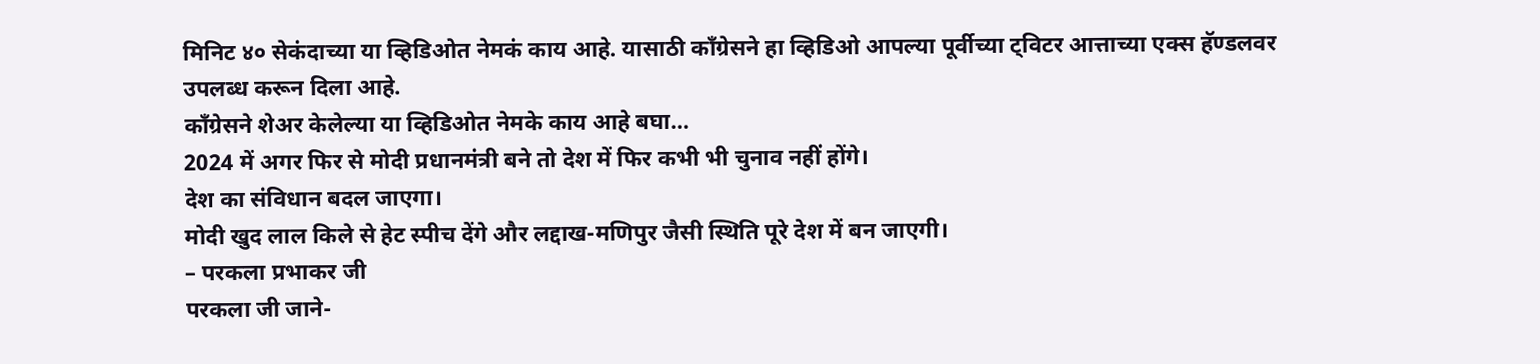मिनिट ४० सेकंदाच्या या व्हिडिओत नेमकं काय आहे. यासाठी काँग्रेसने हा व्हिडिओ आपल्या पूर्वीच्या ट्विटर आत्ताच्या एक्स हॅण्डलवर उपलब्ध करून दिला आहे.
काँग्रेसने शेअर केलेल्या या व्हिडिओत नेमके काय आहे बघा…
2024 में अगर फिर से मोदी प्रधानमंत्री बने तो देश में फिर कभी भी चुनाव नहीं होंगे।
देश का संविधान बदल जाएगा।
मोदी खुद लाल किले से हेट स्पीच देंगे और लद्दाख-मणिपुर जैसी स्थिति पूरे देश में बन जाएगी।
– परकला प्रभाकर जी
परकला जी जाने-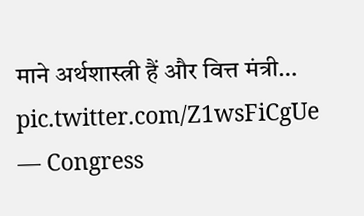माने अर्थशास्त्री हैं और वित्त मंत्री… pic.twitter.com/Z1wsFiCgUe
— Congress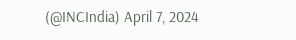(@INCIndia) April 7, 2024